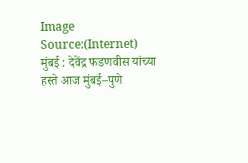Image Source:(Internet)
मुंबई : देवेंद्र फडणवीस यांच्या हस्ते आज मुंबई–पुणे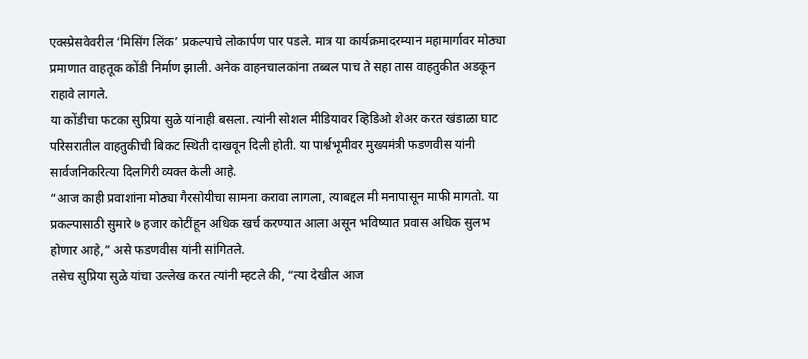एक्स्प्रेसवेवरील ‘मिसिंग लिंक’ प्रकल्पाचे लोकार्पण पार पडले. मात्र या कार्यक्रमादरम्यान महामार्गावर मोठ्या प्रमाणात वाहतूक कोंडी निर्माण झाली. अनेक वाहनचालकांना तब्बल पाच ते सहा तास वाहतुकीत अडकून राहावे लागले.
या कोंडीचा फटका सुप्रिया सुळे यांनाही बसला. त्यांनी सोशल मीडियावर व्हिडिओ शेअर करत खंडाळा घाट परिसरातील वाहतुकीची बिकट स्थिती दाखवून दिली होती. या पार्श्वभूमीवर मुख्यमंत्री फडणवीस यांनी सार्वजनिकरित्या दिलगिरी व्यक्त केली आहे.
“आज काही प्रवाशांना मोठ्या गैरसोयीचा सामना करावा लागला, त्याबद्दल मी मनापासून माफी मागतो. या प्रकल्पासाठी सुमारे ७ हजार कोटींहून अधिक खर्च करण्यात आला असून भविष्यात प्रवास अधिक सुलभ होणार आहे,” असे फडणवीस यांनी सांगितले.
तसेच सुप्रिया सुळे यांचा उल्लेख करत त्यांनी म्हटले की, “त्या देखील आज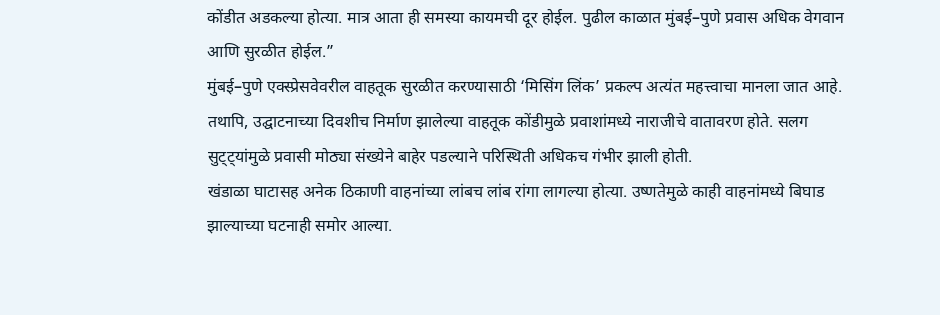कोंडीत अडकल्या होत्या. मात्र आता ही समस्या कायमची दूर होईल. पुढील काळात मुंबई–पुणे प्रवास अधिक वेगवान आणि सुरळीत होईल.”
मुंबई–पुणे एक्स्प्रेसवेवरील वाहतूक सुरळीत करण्यासाठी ‘मिसिंग लिंक’ प्रकल्प अत्यंत महत्त्वाचा मानला जात आहे. तथापि, उद्घाटनाच्या दिवशीच निर्माण झालेल्या वाहतूक कोंडीमुळे प्रवाशांमध्ये नाराजीचे वातावरण होते. सलग सुट्ट्यांमुळे प्रवासी मोठ्या संख्येने बाहेर पडल्याने परिस्थिती अधिकच गंभीर झाली होती.
खंडाळा घाटासह अनेक ठिकाणी वाहनांच्या लांबच लांब रांगा लागल्या होत्या. उष्णतेमुळे काही वाहनांमध्ये बिघाड झाल्याच्या घटनाही समोर आल्या.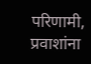परिणामी, प्रवाशांना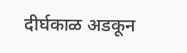दीर्घकाळ अडकून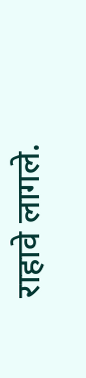राहावे लागले.